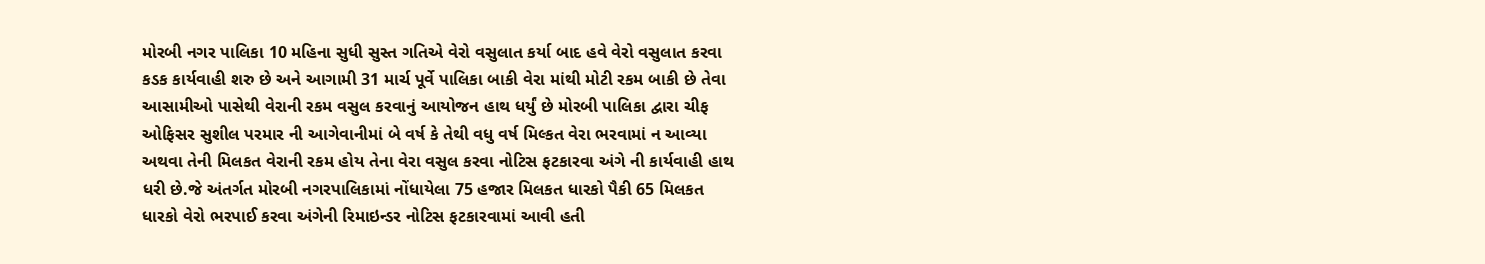મોરબી નગર પાલિકા 10 મહિના સુધી સુસ્ત ગતિએ વેરો વસુલાત કર્યા બાદ હવે વેરો વસુલાત કરવા કડક કાર્યવાહી શરુ છે અને આગામી 31 માર્ચ પૂર્વે પાલિકા બાકી વેરા માંથી મોટી રકમ બાકી છે તેવા આસામીઓ પાસેથી વેરાની રકમ વસુલ કરવાનું આયોજન હાથ ધર્યું છે મોરબી પાલિકા દ્વારા ચીફ ઓફિસર સુશીલ પરમાર ની આગેવાનીમાં બે વર્ષ કે તેથી વધુ વર્ષ મિલ્કત વેરા ભરવામાં ન આવ્યા અથવા તેની મિલકત વેરાની રકમ હોય તેના વેરા વસુલ કરવા નોટિસ ફટકારવા અંગે ની કાર્યવાહી હાથ ધરી છે.જે અંતર્ગત મોરબી નગરપાલિકામાં નોંધાયેલા 75 હજાર મિલકત ધારકો પૈકી 65 મિલકત ધારકો વેરો ભરપાઈ કરવા અંગેની રિમાઇન્ડર નોટિસ ફટકારવામાં આવી હતી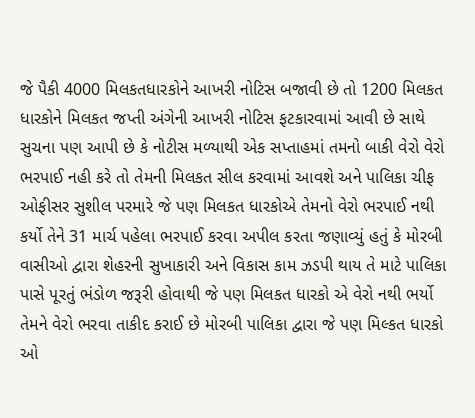જે પૈકી 4000 મિલકતધારકોને આખરી નોટિસ બજાવી છે તો 1200 મિલકત ધારકોને મિલકત જપ્તી અંગેની આખરી નોટિસ ફટકારવામાં આવી છે સાથે સુચના પણ આપી છે કે નોટીસ મળ્યાથી એક સપ્તાહમાં તમનો બાકી વેરો વેરો ભરપાઈ નહી કરે તો તેમની મિલકત સીલ કરવામાં આવશે અને પાલિકા ચીફ ઓફીસર સુશીલ પરમારે જે પણ મિલકત ધારકોએ તેમનો વેરો ભરપાઈ નથી કર્યો તેને 31 માર્ચ પહેલા ભરપાઈ કરવા અપીલ કરતા જણાવ્યું હતું કે મોરબી વાસીઓ દ્વારા શેહરની સુખાકારી અને વિકાસ કામ ઝડપી થાય તે માટે પાલિકા પાસે પૂરતું ભંડોળ જરૂરી હોવાથી જે પણ મિલકત ધારકો એ વેરો નથી ભર્યો તેમને વેરો ભરવા તાકીદ કરાઈ છે મોરબી પાલિકા દ્વારા જે પણ મિલ્કત ધારકો ઓ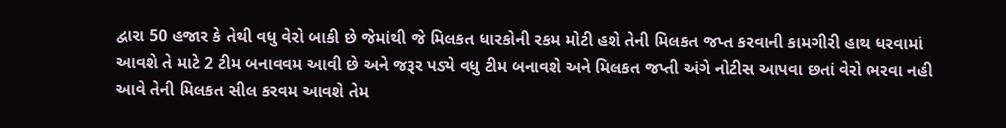દ્વારા 50 હજાર કે તેથી વધુ વેરો બાકી છે જેમાંથી જે મિલકત ધારકોની રકમ મોટી હશે તેની મિલકત જપ્ત કરવાની કામગીરી હાથ ધરવામાં આવશે તે માટે 2 ટીમ બનાવવમ આવી છે અને જરૂર પડ્યે વધુ ટીમ બનાવશે અને મિલકત જપ્તી અંગે નોટીસ આપવા છતાં વેરો ભરવા નહી આવે તેની મિલકત સીલ કરવમ આવશે તેમ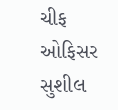ચીફ ઓફિસર સુશીલ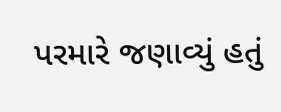પરમારે જણાવ્યું હતું